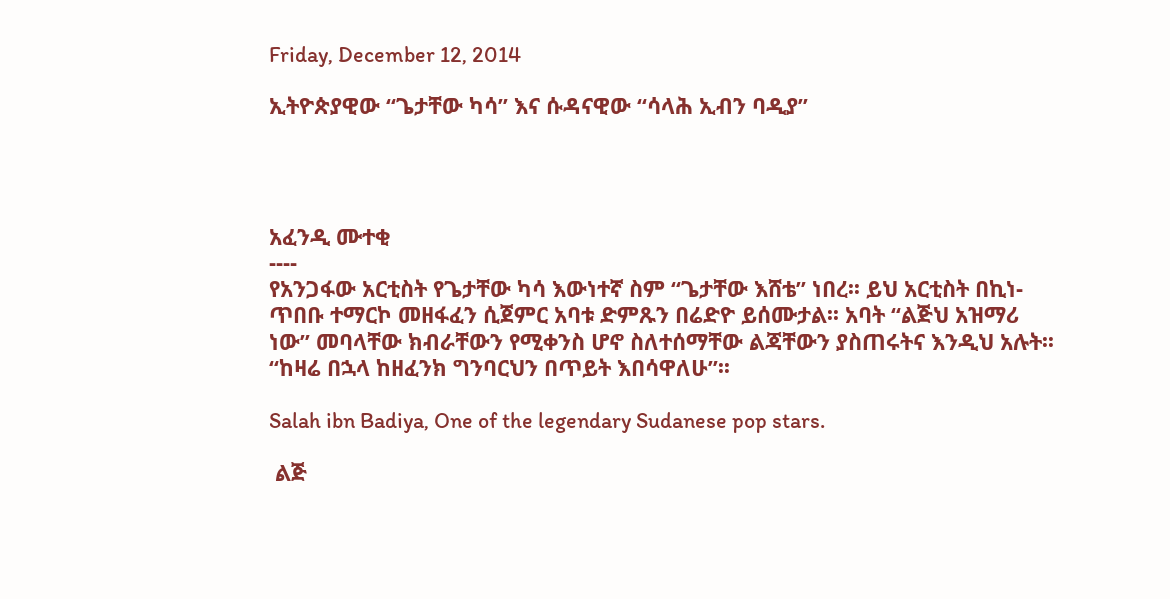Friday, December 12, 2014

ኢትዮጵያዊው “ጌታቸው ካሳ” እና ሱዳናዊው “ሳላሕ ኢብን ባዲያ”




አፈንዲ ሙተቂ
----
የአንጋፋው አርቲስት የጌታቸው ካሳ እውነተኛ ስም “ጌታቸው እሸቴ” ነበረ፡፡ ይህ አርቲስት በኪነ-ጥበቡ ተማርኮ መዘፋፈን ሲጀምር አባቱ ድምጹን በሬድዮ ይሰሙታል፡፡ አባት “ልጅህ አዝማሪ ነው” መባላቸው ክብራቸውን የሚቀንስ ሆኖ ስለተሰማቸው ልጃቸውን ያስጠሩትና እንዲህ አሉት፡፡ “ከዛሬ በኋላ ከዘፈንክ ግንባርህን በጥይት እበሳዋለሁ”፡፡

Salah ibn Badiya, One of the legendary Sudanese pop stars.

 ልጅ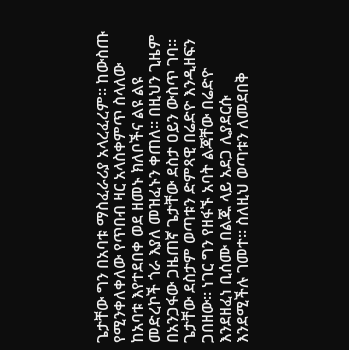ጌታቸው ግን በአባቱ ማስፈራሪያ አላረፈረም፡፡ ከውስጡ የሚንቀለቀለው የጥበብ ዛር አላስቀምጥ ስላለው ከአባቱ እየተደበቀ ወደ ዘመኑ ክለቦችና ልዩ ልዩ መድረኮች ጎራ እያለ መዝፈኑን ቀጠለ፡፡ በዚህን ጊዜም በአንጋፋው ጋዜጠኛ ጌታቸው ደስታ ዐይን ውስጥ ገባ፡፡ ጌታቸው ደስታም ወጣቱን ድምጻዊ በሬድዮ እንዲዘፍን ጋበዘው፡፡ ነገር ግን የዘፋኙ አባት ልጃቸው በሬድዮ እንደዘፈነ ቢሰሙ በልጁ ላይ አደጋ ሊያደርሱ እንደሚችሉ ገመተ፡፡ ስለዚህ ወጣቱን ለመደበቅ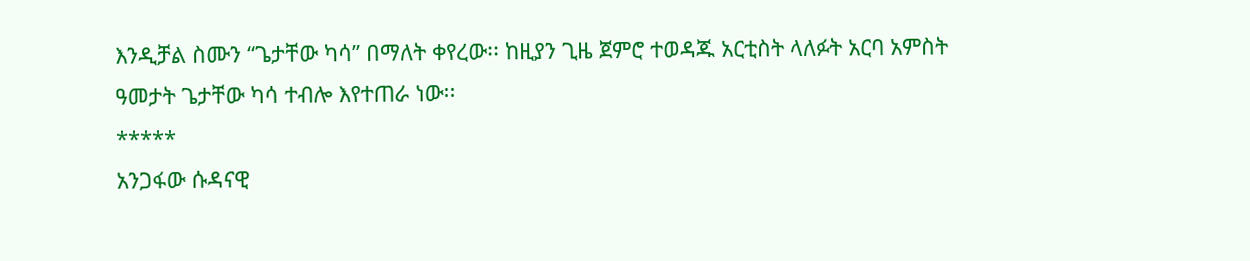እንዲቻል ስሙን “ጌታቸው ካሳ” በማለት ቀየረው፡፡ ከዚያን ጊዜ ጀምሮ ተወዳጁ አርቲስት ላለፉት አርባ አምስት ዓመታት ጌታቸው ካሳ ተብሎ እየተጠራ ነው፡፡
*****
አንጋፋው ሱዳናዊ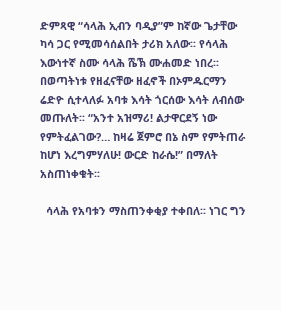ድምጻዊ “ሳላሕ ኢብን ባዲያ”ም ከኛው ጌታቸው ካሳ ጋር የሚመሳሰልበት ታሪክ አለው፡፡ የሳላሕ እውነተኛ ስሙ ሳላሕ ሼኽ ሙሐመድ ነበረ፡፡ በወጣትነቱ የዘፈናቸው ዘፈኖች በኦምዱርማን ሬድዮ ሲተላለፉ አባቱ እሳት ጎርሰው እሳት ለብሰው መጡለት፡፡ “አንተ አዝማሪ! ልታዋርደኝ ነው የምትፈልገው?… ከዛሬ ጀምሮ በኔ ስም የምትጠራ ከሆነ እረግምሃለሁ! ውርድ ከራሴ!” በማለት አስጠነቀቁት፡፡

  ሳላሕ የአባቱን ማስጠንቀቂያ ተቀበለ፡፡ ነገር ግን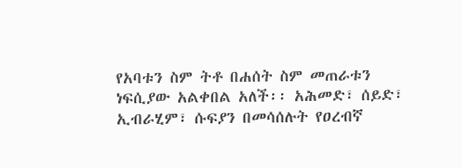የአባቱን ስም ትቶ በሐሰት ስም መጠራቱን ነፍሲያው አልቀበል አለች፡፡ አሕመድ፣ ሰይድ፣ ኢብራሂም፣ ሱፍያን በመሳሰሉት የዐረብኛ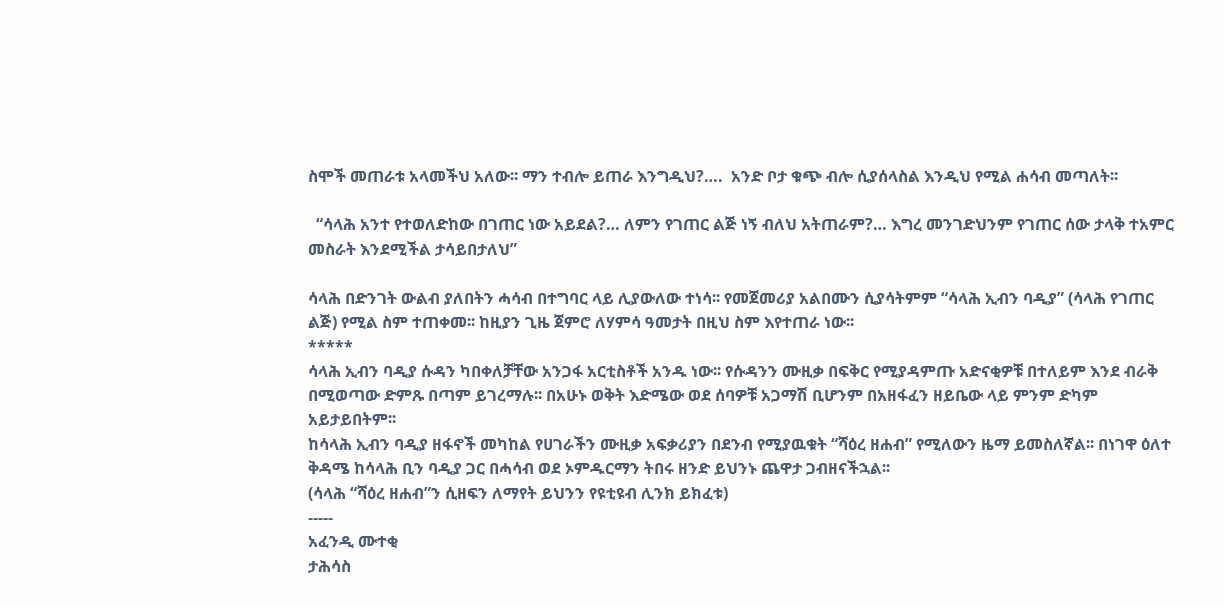ስሞች መጠራቱ አላመችህ አለው፡፡ ማን ተብሎ ይጠራ እንግዲህ?….  አንድ ቦታ ቁጭ ብሎ ሲያሰላስል እንዲህ የሚል ሐሳብ መጣለት፡፡

  “ሳላሕ አንተ የተወለድከው በገጠር ነው አይደል?… ለምን የገጠር ልጅ ነኝ ብለህ አትጠራም?… እግረ መንገድህንም የገጠር ሰው ታላቅ ተአምር መስራት እንደሚችል ታሳይበታለህ”

ሳላሕ በድንገት ውልብ ያለበትን ሓሳብ በተግባር ላይ ሊያውለው ተነሳ፡፡ የመጀመሪያ አልበሙን ሲያሳትምም “ሳላሕ ኢብን ባዲያ” (ሳላሕ የገጠር ልጅ) የሚል ስም ተጠቀመ፡፡ ከዚያን ጊዜ ጀምሮ ለሃምሳ ዓመታት በዚህ ስም እየተጠራ ነው፡፡
*****
ሳላሕ ኢብን ባዲያ ሱዳን ካበቀለቻቸው አንጋፋ አርቲስቶች አንዱ ነው፡፡ የሱዳንን ሙዚቃ በፍቅር የሚያዳምጡ አድናቂዎቹ በተለይም እንደ ብራቅ በሚወጣው ድምጹ በጣም ይገረማሉ፡፡ በአሁኑ ወቅት እድሜው ወደ ሰባዎቹ አጋማሽ ቢሆንም በአዘፋፈን ዘይቤው ላይ ምንም ድካም አይታይበትም፡፡
ከሳላሕ ኢብን ባዲያ ዘፋኖች መካከል የሀገራችን ሙዚቃ አፍቃሪያን በደንብ የሚያዉቁት “ሻዕረ ዘሐብ” የሚለውን ዜማ ይመስለኛል፡፡ በነገዋ ዕለተ ቅዳሜ ከሳላሕ ቢን ባዲያ ጋር በሓሳብ ወደ ኦምዱርማን ትበሩ ዘንድ ይህንኑ ጨዋታ ጋብዘናችኋል፡፡
(ሳላሕ “ሻዕረ ዘሐብ”ን ሲዘፍን ለማየት ይህንን የዩቲዩብ ሊንክ ይክፈቱ)
-----
አፈንዲ ሙተቂ
ታሕሳስ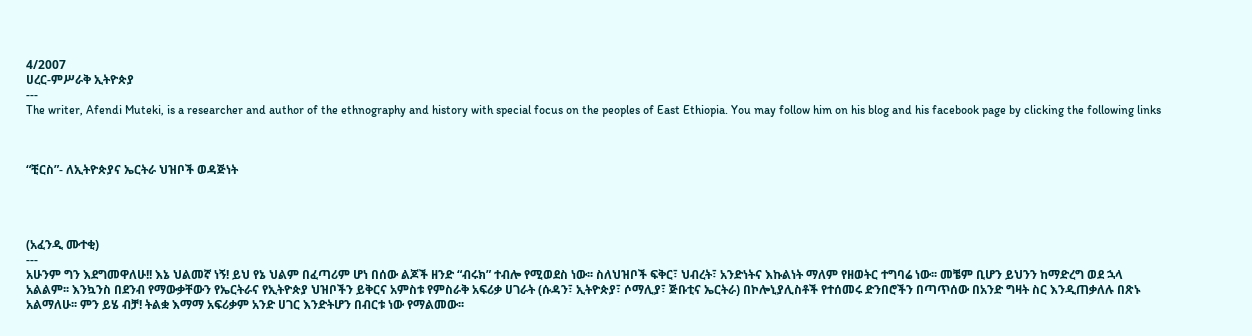4/2007
ሀረር-ምሥራቅ ኢትዮጵያ
---
The writer, Afendi Muteki, is a researcher and author of the ethnography and history with special focus on the peoples of East Ethiopia. You may follow him on his blog and his facebook page by clicking the following links



“ቺርስ”- ለኢትዮጵያና ኤርትራ ህዝቦች ወዳጅነት




(አፈንዲ ሙተቂ)
---
አሁንም ግን እደግመዋለሁ!! እኔ ህልመኛ ነኝ! ይህ የኔ ህልም በፈጣሪም ሆነ በሰው ልጆች ዘንድ “ብሩክ” ተብሎ የሚወደስ ነው፡፡ ስለህዝቦች ፍቅር፣ ህብረት፣ አንድነትና እኩልነት ማለም የዘወትር ተግባሬ ነው፡፡ መቼም ቢሆን ይህንን ከማድረግ ወደ ኋላ አልልም፡፡ እንኳንስ በደንብ የማውቃቸውን የኤርትራና የኢትዮጵያ ህዝቦችን ይቅርና አምስቱ የምስራቅ አፍሪቃ ሀገራት (ሱዳን፣ ኢትዮጵያ፣ ሶማሊያ፣ ጅቡቲና ኤርትራ) በኮሎኒያሊስቶች የተሰመሩ ድንበሮችን በጣጥሰው በአንድ ግዛት ስር እንዲጠቃለሉ በጽኑ አልማለሁ፡፡ ምን ይሄ ብቻ! ትልቋ እማማ አፍሪቃም አንድ ሀገር እንድትሆን በብርቱ ነው የማልመው፡፡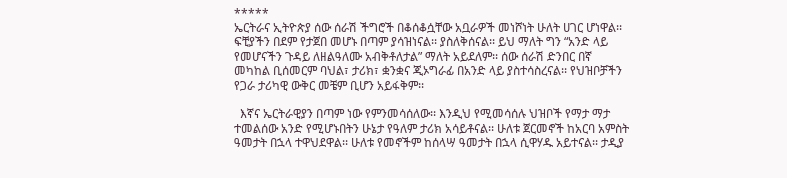*****
ኤርትራና ኢትዮጵያ ሰው ሰራሽ ችግሮች በቆሰቆሷቸው አቧራዎች መነሾነት ሁለት ሀገር ሆነዋል፡፡ ፍቺያችን በደም የታጀበ መሆኑ በጣም ያሳዝነናል፡፡ ያስለቅሰናል፡፡ ይህ ማለት ግን “አንድ ላይ የመሆናችን ጉዳይ ለዘልዓለሙ አብቅቶለታል” ማለት አይደለም፡፡ ሰው ሰራሽ ድንበር በኛ መካከል ቢሰመርም ባህል፣ ታሪክ፣ ቋንቋና ጂኦግራፊ በአንድ ላይ ያስተሳስረናል፡፡ የህዝቦቻችን የጋራ ታሪካዊ ውቅር መቼም ቢሆን አይፋቅም፡፡

  እኛና ኤርትራዊያን በጣም ነው የምንመሳሰለው፡፡ እንዲህ የሚመሳሰሉ ህዝቦች የማታ ማታ ተመልሰው አንድ የሚሆኑበትን ሁኔታ የዓለም ታሪክ አሳይቶናል፡፡ ሁለቱ ጀርመኖች ከአርባ አምስት ዓመታት በኋላ ተዋህደዋል፡፡ ሁለቱ የመኖችም ከሰላሣ ዓመታት በኋላ ሲዋሃዱ አይተናል፡፡ ታዲያ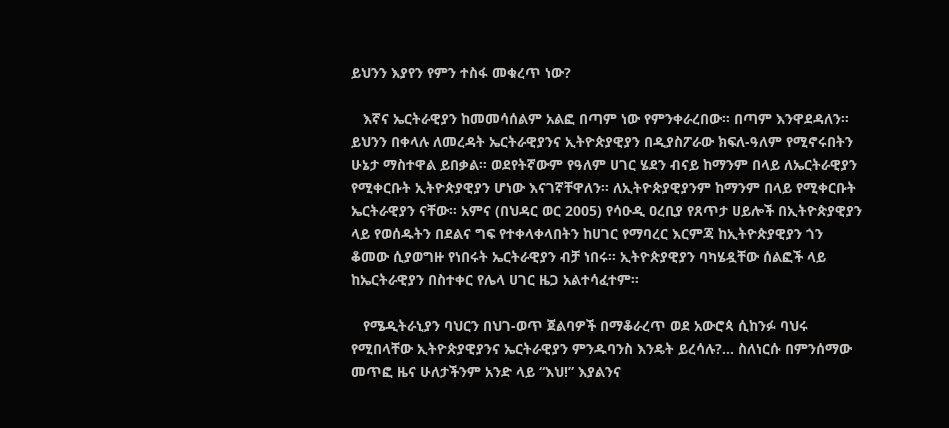ይህንን እያየን የምን ተስፋ መቁረጥ ነው?

   እኛና ኤርትራዊያን ከመመሳሰልም አልፎ በጣም ነው የምንቀራረበው፡፡ በጣም እንዋደዳለን፡፡ ይህንን በቀላሉ ለመረዳት ኤርትራዊያንና ኢትዮጵያዊያን በዲያስፖራው ክፍለ-ዓለም የሚኖሩበትን ሁኔታ ማስተዋል ይበቃል፡፡ ወደየትኛውም የዓለም ሀገር ሄደን ብናይ ከማንም በላይ ለኤርትራዊያን የሚቀርቡት ኢትዮጵያዊያን ሆነው እናገኛቸዋለን፡፡ ለኢትዮጵያዊያንም ከማንም በላይ የሚቀርቡት ኤርትራዊያን ናቸው፡፡ አምና (በህዳር ወር 2005) የሳዑዲ ዐረቢያ የጸጥታ ሀይሎች በኢትዮጵያዊያን ላይ የወሰዱትን በደልና ግፍ የተቀላቀላበትን ከሀገር የማባረር እርምጃ ከኢትዮጵያዊያን ጎን ቆመው ሲያወግዙ የነበሩት ኤርትራዊያን ብቻ ነበሩ፡፡ ኢትዮጵያዊያን ባካሄዷቸው ሰልፎች ላይ ከኤርትራዊያን በስተቀር የሌላ ሀገር ዜጋ አልተሳፈተም፡፡

   የሜዲትራኒያን ባህርን በህገ-ወጥ ጀልባዎች በማቆራረጥ ወደ አውሮጳ ሲከንፉ ባህሩ የሚበላቸው ኢትዮጵያዊያንና ኤርትራዊያን ምንዱባንስ እንዴት ይረሳሉ?… ስለነርሱ በምንሰማው መጥፎ ዜና ሁለታችንም አንድ ላይ “እህ!” እያልንና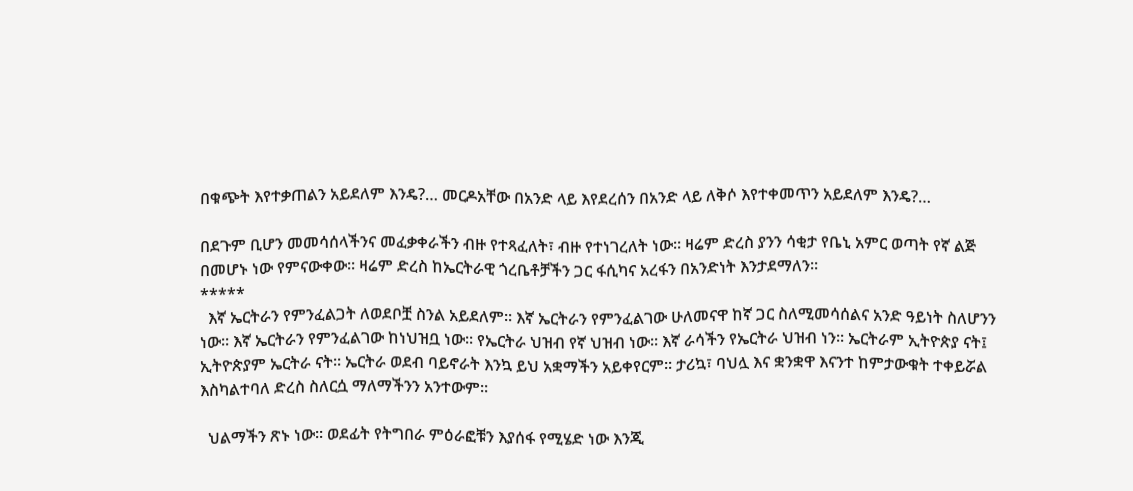በቁጭት እየተቃጠልን አይደለም እንዴ?… መርዶአቸው በአንድ ላይ እየደረሰን በአንድ ላይ ለቅሶ እየተቀመጥን አይደለም እንዴ?…

በደጉም ቢሆን መመሳሰላችንና መፈቃቀራችን ብዙ የተጻፈለት፣ ብዙ የተነገረለት ነው፡፡ ዛሬም ድረስ ያንን ሳቂታ የቤኒ አምር ወጣት የኛ ልጅ በመሆኑ ነው የምናውቀው፡፡ ዛሬም ድረስ ከኤርትራዊ ጎረቤቶቻችን ጋር ፋሲካና አረፋን በአንድነት እንታደማለን፡፡
*****
  እኛ ኤርትራን የምንፈልጋት ለወደቦቿ ስንል አይደለም፡፡ እኛ ኤርትራን የምንፈልገው ሁለመናዋ ከኛ ጋር ስለሚመሳሰልና አንድ ዓይነት ስለሆንን ነው፡፡ እኛ ኤርትራን የምንፈልገው ከነህዝቧ ነው፡፡ የኤርትራ ህዝብ የኛ ህዝብ ነው፡፡ እኛ ራሳችን የኤርትራ ህዝብ ነን፡፡ ኤርትራም ኢትዮጵያ ናት፤ ኢትዮጵያም ኤርትራ ናት፡፡ ኤርትራ ወደብ ባይኖራት እንኳ ይህ አቋማችን አይቀየርም፡፡ ታሪኳ፣ ባህሏ እና ቋንቋዋ እናንተ ከምታውቁት ተቀይሯል እስካልተባለ ድረስ ስለርሷ ማለማችንን አንተውም፡፡

  ህልማችን ጽኑ ነው፡፡ ወደፊት የትግበራ ምዕራፎቹን እያሰፋ የሚሄድ ነው እንጂ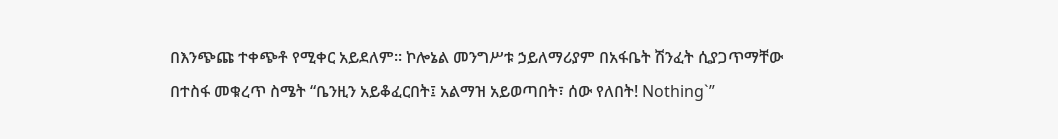በእንጭጩ ተቀጭቶ የሚቀር አይደለም፡፡ ኮሎኔል መንግሥቱ ኃይለማሪያም በአፋቤት ሽንፈት ሲያጋጥማቸው በተስፋ መቁረጥ ስሜት “ቤንዚን አይቆፈርበት፤ አልማዝ አይወጣበት፣ ሰው የለበት! Nothing`”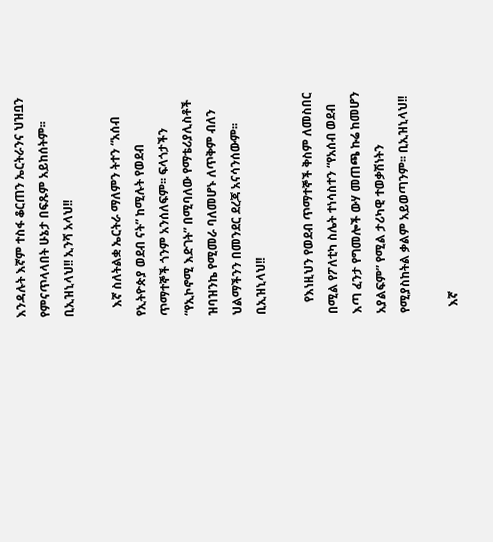እንዳሉት እኛም ተስፋ ቆርጠን ኤርትራንና ህዝቧን የምናጥላላበት ሁኔታ በፍጹም አይከሰትም፡፡ ቢኢዝኒላህ!! ኢንሻ አላህ!!

   እኛ ስለትልቋ ኤርትራ ማለምን ትተን “አሰብ የኢትዮጵያ ወደብ ናት” ከሚሉት የወደብ ጥማተኞች ጎንም አንሰለፍም፡፡ ፍላጎታችን “የኢኮኖሚ እድገት” በሚባለው የማቴሪያሊስቶች ዝባዝንኬ የሚመራ ባለመሆኑ ለጥቅም ብለን ህልማችንን በመንደር ደረጃ አናሳንሰውም፡፡ ቢኢዝኒላህ!!

    የእነዚህን የወደብ ጥማተኞች ቅስም ለመስበር በሚል የፖለቲካ ስሌት ተነሳስተን “የአሰብ ወደብ እጣ ፈንታ የግመሎች ውሃ መጠጫ ኩሬ ከመሆን አያልፍም” የሚል ታሪካዊ ተወቃሽነትን የሚያስከትል ቃልም አይወጣንም፡፡ ቢኢዝኒላህ!!

  እኛ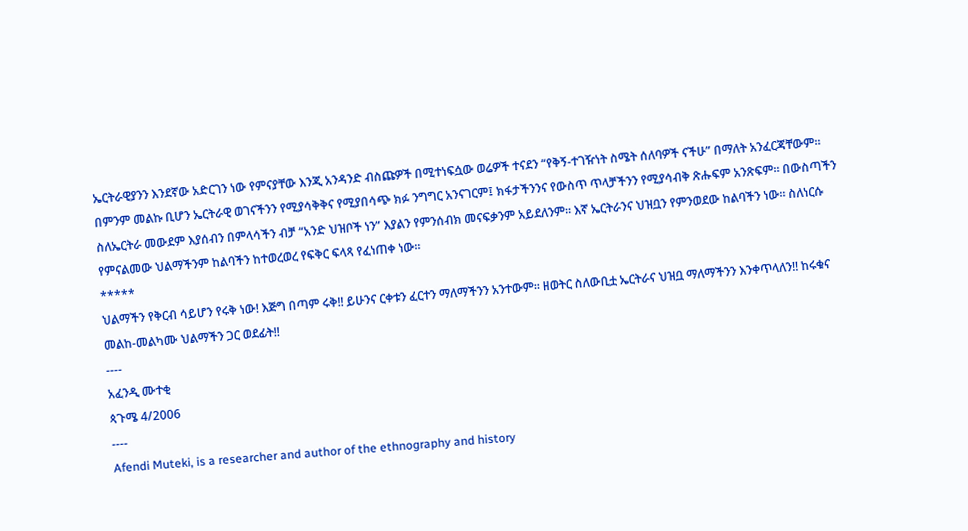ኤርትራዊያንን እንደኛው አድርገን ነው የምናያቸው እንጂ አንዳንድ ብስጩዎች በሚተነፍሷው ወሬዎች ተናደን “የቅኝ-ተገዥነት ስሜት ሰለባዎች ናችሁ” በማለት አንፈርጃቸውም፡፡ በምንም መልኩ ቢሆን ኤርትራዊ ወገናችንን የሚያሳቅቅና የሚያበሳጭ ክፉ ንግግር አንናገርም፤ ክፋታችንንና የውስጥ ጥላቻችንን የሚያሳብቅ ጽሑፍም አንጽፍም፡፡ በውስጣችን ስለኤርትራ መውደም እያሰብን በምላሳችን ብቻ “አንድ ህዝቦች ነን” እያልን የምንሰብክ መናፍቃንም አይደለንም፡፡ እኛ ኤርትራንና ህዝቧን የምንወደው ከልባችን ነው፡፡ ስለነርሱ የምናልመው ህልማችንም ከልባችን ከተወረወረ የፍቅር ፍላጻ የፈነጠቀ ነው፡፡
*****
ህልማችን የቅርብ ሳይሆን የሩቅ ነው! እጅግ በጣም ሩቅ!! ይሁንና ርቀቱን ፈርተን ማለማችንን አንተውም፡፡ ዘወትር ስለውቢቷ ኤርትራና ህዝቧ ማለማችንን እንቀጥላለን!! ከሩቁና መልከ-መልካሙ ህልማችን ጋር ወደፊት!!
----
አፈንዲ ሙተቂ
ጳጉሜ 4/2006
----
Afendi Muteki, is a researcher and author of the ethnography and history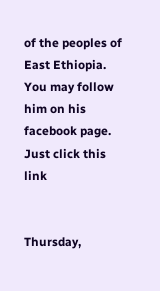of the peoples of East Ethiopia. You may follow him on his facebook page. Just click this link


Thursday,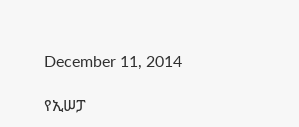December 11, 2014

የኢሠፓ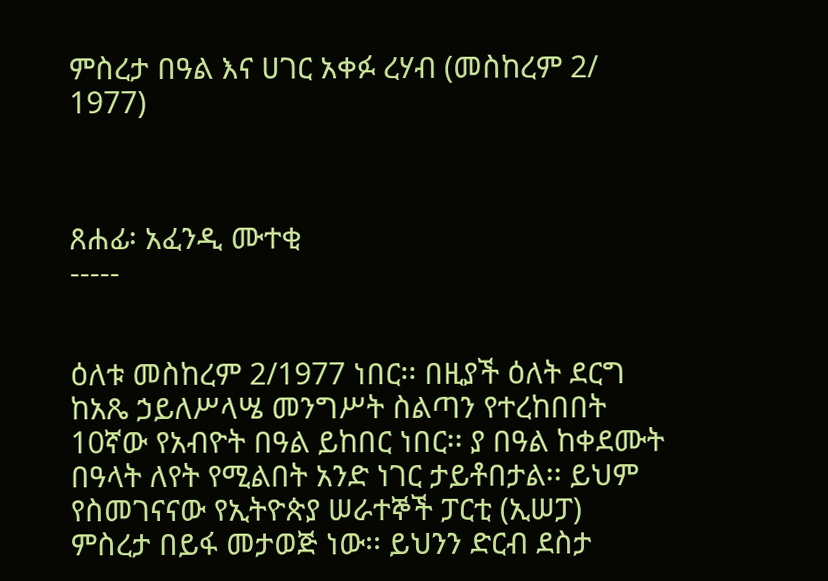ምስረታ በዓል እና ሀገር አቀፉ ረሃብ (መስከረም 2/ 1977)



ጸሐፊ፡ አፈንዲ ሙተቂ
-----


ዕለቱ መስከረም 2/1977 ነበር፡፡ በዚያች ዕለት ደርግ ከአጼ ኃይለሥላሤ መንግሥት ስልጣን የተረከበበት 10ኛው የአብዮት በዓል ይከበር ነበር፡፡ ያ በዓል ከቀደሙት በዓላት ለየት የሚልበት አንድ ነገር ታይቶበታል፡፡ ይህም የስመገናናው የኢትዮጵያ ሠራተኞች ፓርቲ (ኢሠፓ) ምስረታ በይፋ መታወጅ ነው፡፡ ይህንን ድርብ ደስታ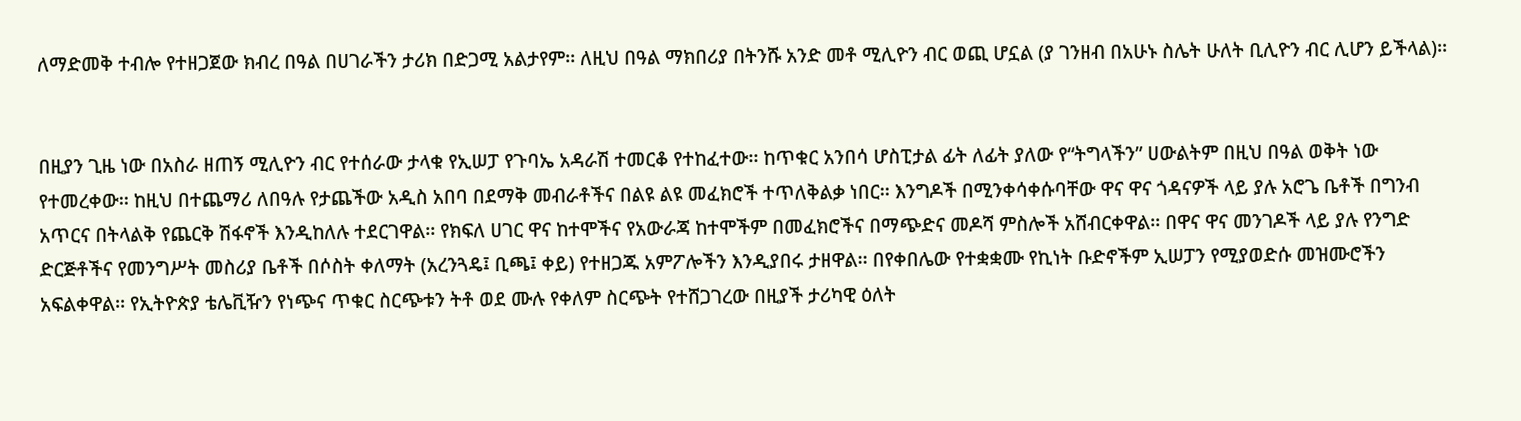ለማድመቅ ተብሎ የተዘጋጀው ክብረ በዓል በሀገራችን ታሪክ በድጋሚ አልታየም፡፡ ለዚህ በዓል ማክበሪያ በትንሹ አንድ መቶ ሚሊዮን ብር ወጪ ሆኗል (ያ ገንዘብ በአሁኑ ስሌት ሁለት ቢሊዮን ብር ሊሆን ይችላል)፡፡


በዚያን ጊዜ ነው በአስራ ዘጠኝ ሚሊዮን ብር የተሰራው ታላቁ የኢሠፓ የጉባኤ አዳራሽ ተመርቆ የተከፈተው፡፡ ከጥቁር አንበሳ ሆስፒታል ፊት ለፊት ያለው የ“ትግላችን” ሀውልትም በዚህ በዓል ወቅት ነው የተመረቀው፡፡ ከዚህ በተጨማሪ ለበዓሉ የታጨችው አዲስ አበባ በደማቅ መብራቶችና በልዩ ልዩ መፈክሮች ተጥለቅልቃ ነበር፡፡ እንግዶች በሚንቀሳቀሱባቸው ዋና ዋና ጎዳናዎች ላይ ያሉ አሮጌ ቤቶች በግንብ አጥርና በትላልቅ የጨርቅ ሽፋኖች እንዲከለሉ ተደርገዋል፡፡ የክፍለ ሀገር ዋና ከተሞችና የአውራጃ ከተሞችም በመፈክሮችና በማጭድና መዶሻ ምስሎች አሸብርቀዋል፡፡ በዋና ዋና መንገዶች ላይ ያሉ የንግድ ድርጅቶችና የመንግሥት መስሪያ ቤቶች በሶስት ቀለማት (አረንጓዴ፤ ቢጫ፤ ቀይ) የተዘጋጁ አምፖሎችን እንዲያበሩ ታዘዋል፡፡ በየቀበሌው የተቋቋሙ የኪነት ቡድኖችም ኢሠፓን የሚያወድሱ መዝሙሮችን አፍልቀዋል፡፡ የኢትዮጵያ ቴሌቪዥን የነጭና ጥቁር ስርጭቱን ትቶ ወደ ሙሉ የቀለም ስርጭት የተሸጋገረው በዚያች ታሪካዊ ዕለት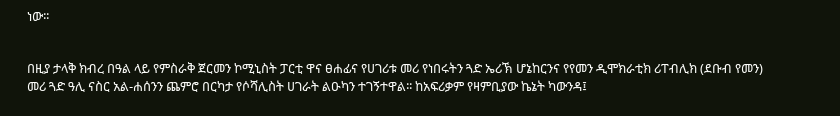ነው፡፡


በዚያ ታላቅ ክብረ በዓል ላይ የምስራቅ ጀርመን ኮሚኒስት ፓርቲ ዋና ፀሐፊና የሀገሪቱ መሪ የነበሩትን ጓድ ኤሪኽ ሆኔከርንና የየመን ዲሞክራቲክ ሪፐብሊክ (ደቡብ የመን) መሪ ጓድ ዓሊ ናስር አል-ሐሰንን ጨምሮ በርካታ የሶሻሊስት ሀገራት ልዑካን ተገኝተዋል፡፡ ከአፍሪቃም የዛምቢያው ኬኔት ካውንዳ፤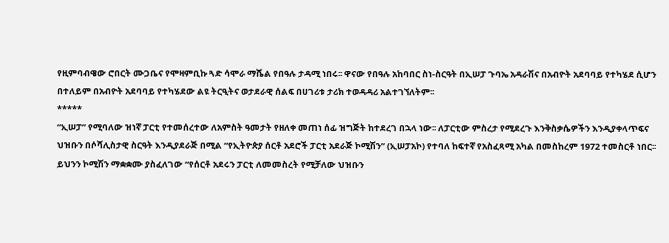የዚምባብዌው ሮበርት ሙጋቤና የሞዛምቢኩ ጓድ ሳሞራ ማሼል የበዓሉ ታዳሚ ነበሩ፡፡ ዋናው የበዓሉ አከባበር ስነ-ስርዓት በኢሠፓ ጉባኤ አዳራሽና በአብዮት አደባባይ የተካሄደ ሲሆን በተለይም በአብዮት አደባባይ የተካሄደው ልዩ ትርዒትና ወታደራዊ ሰልፍ በሀገሪቱ ታሪክ ተወዳዳሪ አልተገኘለትም፡፡
*****
“ኢሠፓ” የሚባለው ዝነኛ ፓርቲ የተመሰረተው ለአምስት ዓመታት የዘለቀ መጠነ ሰፊ ዝግጅት ከተደረገ በኋላ ነው፡፡ ለፓርቲው ምስረታ የሚደረጉ እንቅስቃሴዎችን እንዲያቀላጥፍና ህዝቡን በሶሻሊስታዊ ስርዓት እንዲያደራጅ በሚል “የኢትዮጵያ ሰርቶ አደሮች ፓርቲ አደራጅ ኮሚሽን” (ኢሠፓአኮ) የተባለ ከፍተኛ የአስፈጻሚ አካል በመስከረም 1972 ተመስርቶ ነበር፡፡ ይህንን ኮሚሽን ማቋቋሙ ያስፈለገው “የሰርቶ አደሩን ፓርቲ ለመመስረት የሚቻለው ህዝቡን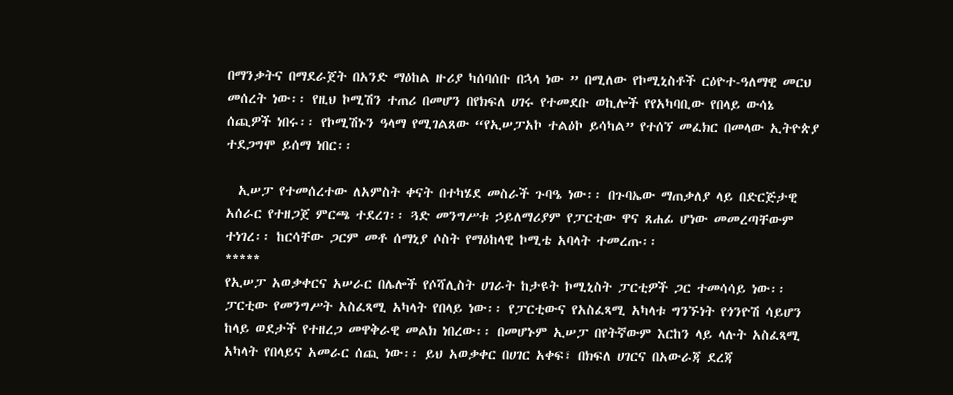በማንቃትና በማደራጀት በአንድ ማዕከል ዙሪያ ካሰባሰቡ በኋላ ነው ” በሚለው የኮሚኒስቶች ርዕዮተ-ዓለማዊ መርህ መሰረት ነው፡፡ የዚህ ኮሚሽን ተጠሪ በመሆን በየክፍለ ሀገሩ የተመደቡ ወኪሎች የየአካባቢው የበላይ ውሳኔ ሰጪዎች ነበሩ፡፡ የኮሚሽኑን ዓላማ የሚገልጸው “የኢሠፓአኮ ተልዕኮ ይሳካል” የተሰኘ መፈክር በመላው ኢትዮጵያ ተደጋግሞ ይሰማ ነበር፡፡

  ኢሠፓ የተመሰረተው ለአምስት ቀናት በተካሄደ መስራች ጉባዔ ነው፡፡ በጉባኤው ማጠቃለያ ላይ በድርጅታዊ አሰራር የተዘጋጀ ምርጫ ተደረገ፡፡ ጓድ መንግሥቱ ኃይለማሪያም የፓርቲው ዋና ጸሐፊ ሆነው መመረጣቸውም ተነገረ፡፡ ከርሳቸው ጋርም መቶ ሰማኒያ ሶስት የማዕከላዊ ኮሚቴ አባላት ተመረጡ፡፡
*****
የኢሠፓ አወቃቀርና አሠራር በሌሎች የሶሻሊስት ሀገራት ከታዩት ኮሚኒስት ፓርቲዎች ጋር ተመሳሳይ ነው፡፡ ፓርቲው የመንግሥት አስፈጻሚ አካላት የበላይ ነው፡፡ የፓርቲውና የአስፈጻሚ አካላቱ ግንኙነት የጎንዮሽ ሳይሆን ከላይ ወደታች የተዘረጋ መዋቅራዊ መልክ ነበረው፡፡ በመሆኑም ኢሠፓ በየትኛውም እርከን ላይ ላሉት አስፈጻሚ አካላት የበላይና አመራር ሰጪ ነው፡፡ ይህ አወቃቀር በሀገር አቀፍ፣ በክፍለ ሀገርና በአውራጃ ደረጃ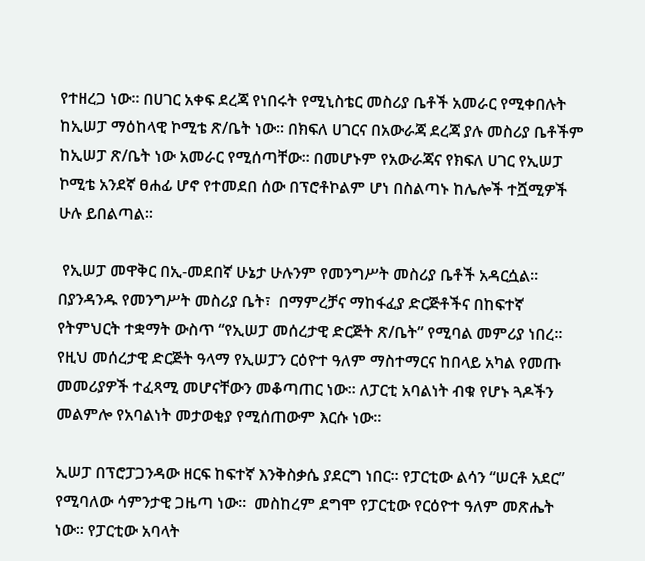የተዘረጋ ነው፡፡ በሀገር አቀፍ ደረጃ የነበሩት የሚኒስቴር መስሪያ ቤቶች አመራር የሚቀበሉት ከኢሠፓ ማዕከላዊ ኮሚቴ ጽ/ቤት ነው፡፡ በክፍለ ሀገርና በአውራጃ ደረጃ ያሉ መስሪያ ቤቶችም ከኢሠፓ ጽ/ቤት ነው አመራር የሚሰጣቸው፡፡ በመሆኑም የአውራጃና የክፍለ ሀገር የኢሠፓ ኮሚቴ አንደኛ ፀሐፊ ሆኖ የተመደበ ሰው በፕሮቶኮልም ሆነ በስልጣኑ ከሌሎች ተሿሚዎች ሁሉ ይበልጣል፡፡

 የኢሠፓ መዋቅር በኢ-መደበኛ ሁኔታ ሁሉንም የመንግሥት መስሪያ ቤቶች አዳርሷል፡፡ በያንዳንዱ የመንግሥት መስሪያ ቤት፣  በማምረቻና ማከፋፈያ ድርጅቶችና በከፍተኛ የትምህርት ተቋማት ውስጥ “የኢሠፓ መሰረታዊ ድርጅት ጽ/ቤት” የሚባል መምሪያ ነበረ፡፡ የዚህ መሰረታዊ ድርጅት ዓላማ የኢሠፓን ርዕዮተ ዓለም ማስተማርና ከበላይ አካል የመጡ መመሪያዎች ተፈጻሚ መሆናቸውን መቆጣጠር ነው፡፡ ለፓርቲ አባልነት ብቁ የሆኑ ጓዶችን መልምሎ የአባልነት መታወቂያ የሚሰጠውም እርሱ ነው፡፡

ኢሠፓ በፕሮፓጋንዳው ዘርፍ ከፍተኛ እንቅስቃሴ ያደርግ ነበር፡፡ የፓርቲው ልሳን “ሠርቶ አደር” የሚባለው ሳምንታዊ ጋዜጣ ነው፡፡  መስከረም ደግሞ የፓርቲው የርዕዮተ ዓለም መጽሔት ነው፡፡ የፓርቲው አባላት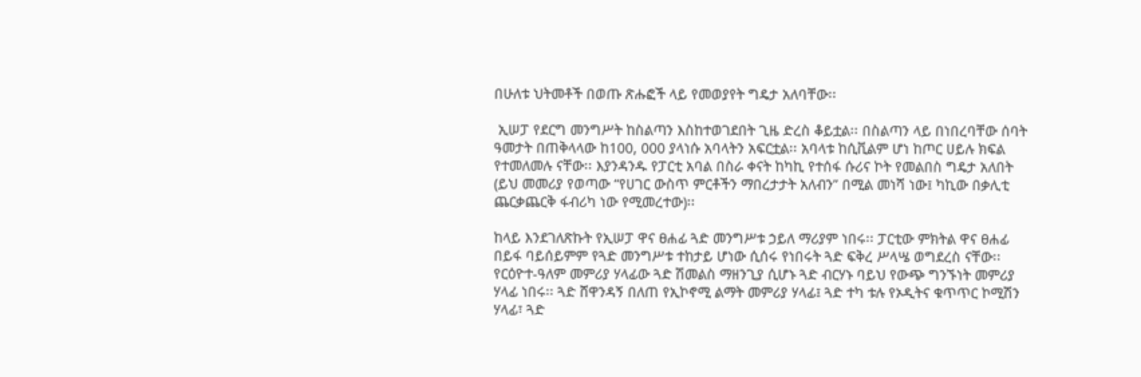በሁለቱ ህትመቶች በወጡ ጽሑፎች ላይ የመወያየት ግዴታ አለባቸው፡፡

 ኢሠፓ የደርግ መንግሥት ከስልጣን እስከተወገደበት ጊዜ ድረስ ቆይቷል፡፡ በስልጣን ላይ በነበረባቸው ሰባት ዓመታት በጠቅላላው ከ100, 000 ያላነሱ አባላትን አፍርቷል፡፡ አባላቱ ከሲቪልም ሆነ ከጦር ሀይሉ ክፍል የተመለመሉ ናቸው፡፡ እያንዳንዱ የፓርቲ አባል በስራ ቀናት ከካኪ የተሰፋ ሱሪና ኮት የመልበስ ግዴታ አለበት (ይህ መመሪያ የወጣው “የሀገር ውስጥ ምርቶችን ማበረታታት አለብን” በሚል መነሻ ነው፤ ካኪው በቃሊቲ ጨርቃጨርቅ ፋብሪካ ነው የሚመረተው)፡፡

ከላይ እንደገለጽኩት የኢሠፓ ዋና ፀሐፊ ጓድ መንግሥቱ ኃይለ ማሪያም ነበሩ፡፡ ፓርቲው ምክትል ዋና ፀሐፊ በይፋ ባይሰይምም የጓድ መንግሥቱ ተከታይ ሆነው ሲሰሩ የነበሩት ጓድ ፍቅረ ሥላሤ ወግደረስ ናቸው፡፡ የርዕዮተ-ዓለም መምሪያ ሃላፊው ጓድ ሽመልስ ማዘንጊያ ሲሆኑ ጓድ ብርሃኑ ባይህ የውጭ ግንኙነት መምሪያ ሃላፊ ነበሩ፡፡ ጓድ ሸዋንዳኝ በለጠ የኢኮኖሚ ልማት መምሪያ ሃላፊ፤ ጓድ ተካ ቱሉ የኦዲትና ቁጥጥር ኮሚሽን ሃላፊ፣ ጓድ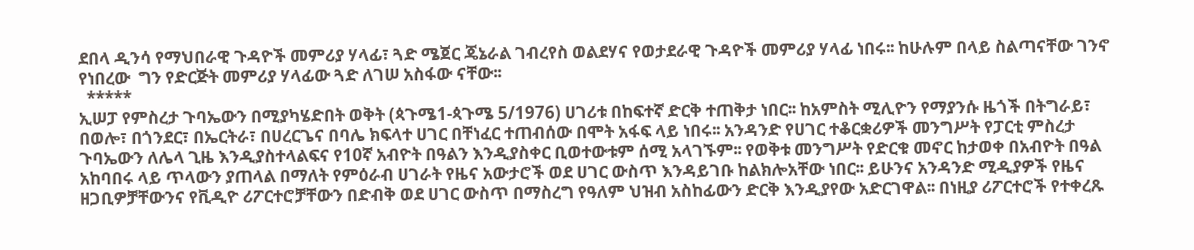ደበላ ዲንሳ የማህበራዊ ጉዳዮች መምሪያ ሃላፊ፣ ጓድ ሜጀር ጄኔራል ገብረየስ ወልደሃና የወታደራዊ ጉዳዮች መምሪያ ሃላፊ ነበሩ፡፡ ከሁሉም በላይ ስልጣናቸው ገንኖ የነበረው  ግን የድርጅት መምሪያ ሃላፊው ጓድ ለገሠ አስፋው ናቸው፡፡
  *****
ኢሠፓ የምስረታ ጉባኤውን በሚያካሄድበት ወቅት (ጳጉሜ1-ጳጉሜ 5/1976) ሀገሪቱ በከፍተኛ ድርቅ ተጠቅታ ነበር፡፡ ከአምስት ሚሊዮን የማያንሱ ዜጎች በትግራይ፣ በወሎ፣ በጎንደር፣ በኤርትራ፣ በሀረርጌና በባሌ ክፍላተ ሀገር በቸነፈር ተጠብሰው በሞት አፋፍ ላይ ነበሩ፡፡ አንዳንድ የሀገር ተቆርቋሪዎች መንግሥት የፓርቲ ምስረታ ጉባኤውን ለሌላ ጊዜ እንዲያስተላልፍና የ10ኛ አብዮት በዓልን እንዲያስቀር ቢወተውቱም ሰሚ አላገኙም፡፡ የወቅቱ መንግሥት የድርቁ መኖር ከታወቀ በአብዮት በዓል አከባበሩ ላይ ጥላውን ያጠላል በማለት የምዕራብ ሀገራት የዜና አውታሮች ወደ ሀገር ውስጥ እንዳይገቡ ከልክሎአቸው ነበር፡፡ ይሁንና አንዳንድ ሚዲያዎች የዜና ዘጋቢዎቻቸውንና የቪዲዮ ሪፖርተሮቻቸውን በድብቅ ወደ ሀገር ውስጥ በማስረግ የዓለም ህዝብ አስከፊውን ድርቅ እንዲያየው አድርገዋል፡፡ በነዚያ ሪፖርተሮች የተቀረጹ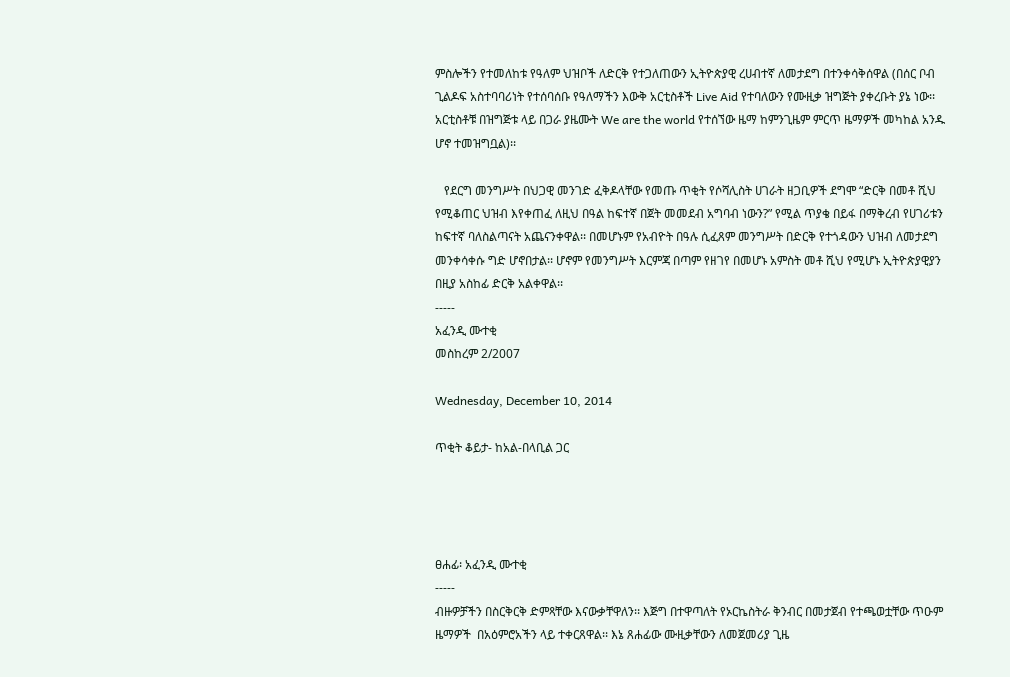ምስሎችን የተመለከቱ የዓለም ህዝቦች ለድርቅ የተጋለጠውን ኢትዮጵያዊ ረሀብተኛ ለመታደግ በተንቀሳቅሰዋል (በሰር ቦብ ጊልዶፍ አስተባባሪነት የተሰባሰቡ የዓለማችን እውቅ አርቲስቶች Live Aid የተባለውን የሙዚቃ ዝግጅት ያቀረቡት ያኔ ነው፡፡ አርቲስቶቹ በዝግጅቱ ላይ በጋራ ያዜሙት We are the world የተሰኘው ዜማ ከምንጊዜም ምርጥ ዜማዎች መካከል አንዱ ሆኖ ተመዝግቧል)፡፡

   የደርግ መንግሥት በህጋዊ መንገድ ፈቅዶላቸው የመጡ ጥቂት የሶሻሊስት ሀገራት ዘጋቢዎች ደግሞ “ድርቅ በመቶ ሺህ የሚቆጠር ህዝብ እየቀጠፈ ለዚህ በዓል ከፍተኛ በጀት መመደብ አግባብ ነውን?” የሚል ጥያቄ በይፋ በማቅረብ የሀገሪቱን ከፍተኛ ባለስልጣናት አጨናንቀዋል፡፡ በመሆኑም የአብዮት በዓሉ ሲፈጸም መንግሥት በድርቅ የተጎዳውን ህዝብ ለመታደግ መንቀሳቀሱ ግድ ሆኖበታል፡፡ ሆኖም የመንግሥት እርምጃ በጣም የዘገየ በመሆኑ አምስት መቶ ሺህ የሚሆኑ ኢትዮጵያዊያን በዚያ አስከፊ ድርቅ አልቀዋል፡፡
-----
አፈንዲ ሙተቂ
መስከረም 2/2007

Wednesday, December 10, 2014

ጥቂት ቆይታ- ከአል-በላቢል ጋር




ፀሐፊ፡ አፈንዲ ሙተቂ
-----
ብዙዎቻችን በስርቅርቅ ድምጻቸው እናውቃቸዋለን፡፡ እጅግ በተዋጣለት የኦርኬስትራ ቅንብር በመታጀብ የተጫወቷቸው ጥዑም ዜማዎች  በአዕምሮአችን ላይ ተቀርጸዋል፡፡ እኔ ጸሐፊው ሙዚቃቸውን ለመጀመሪያ ጊዜ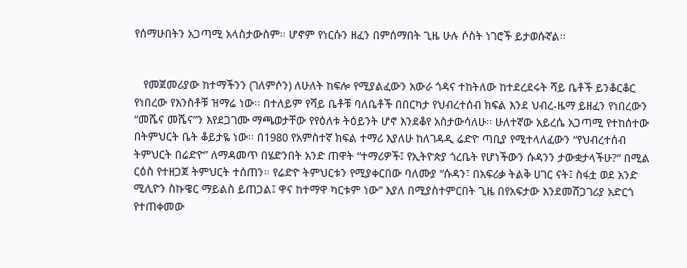የሰማሁበትን አጋጣሚ አላስታውስም፡፡ ሆኖም የነርሱን ዘፈን በምሰማበት ጊዜ ሁሉ ሶስት ነገሮች ይታወሱኛል፡፡


   የመጀመሪያው ከተማችንን (ገለምሶን) ለሁለት ከፍሎ የሚያልፈውን አውራ ጎዳና ተከትለው ከተደረደሩት ሻይ ቤቶች ይንቆርቆር የነበረው የእንስቶቹ ዝማሬ ነው፡፡ በተለይም የሻይ ቤቶቹ ባለቤቶች በበርካታ የህብረተሰብ ክፍል እንደ ህብረ-ዜማ ይዘፈን የነበረውን “መሼና መሼና”ን እየደጋገሙ ማጫወታቸው የየዕለቱ ትዕይንት ሆኖ እንደቆየ አስታውሳለሁ፡፡ ሁለተኛው አይረሴ አጋጣሚ የተከሰተው በትምህርት ቤት ቆይታዬ ነው፡፡ በ1980 የአምስተኛ ክፍል ተማሪ እያለሁ ከለገዳዲ ሬድዮ ጣቢያ የሚተላለፈውን “የህብረተሰብ ትምህርት በሬድዮ” ለማዳመጥ በሄድንበት አንድ ጠዋት “ተማሪዎች፤ የኢትዮጵያ ጎረቤት የሆነችውን ሱዳንን ታውቋታላችሁ?” በሚል ርዕስ የተዘጋጀ ትምህርት ተሰጠን፡፡ የሬድዮ ትምህርቱን የሚያቀርበው ባለሙያ “ሱዳን፣ በአፍሪቃ ትልቅ ሀገር ናት፤ ስፋቷ ወደ አንድ ሚሊዮን ስኩዌር ማይልስ ይጠጋል፤ ዋና ከተማዋ ካርቱም ነው” እያለ በሚያስተምርበት ጊዜ በየአፍታው እንደመሸጋገሪያ አድርጎ የተጠቀመው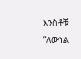እንስቶቹ “ለውነል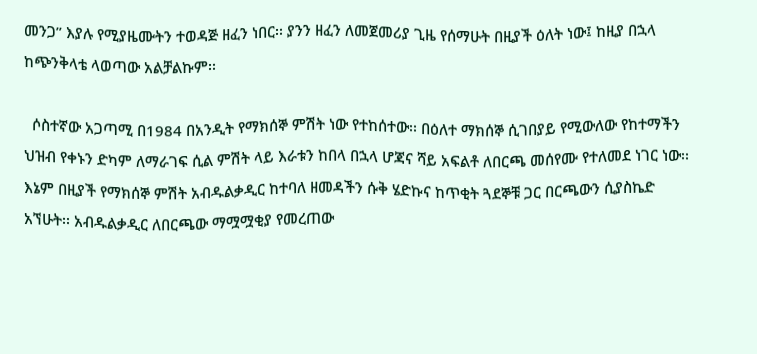መንጋ” እያሉ የሚያዜሙትን ተወዳጅ ዘፈን ነበር፡፡ ያንን ዘፈን ለመጀመሪያ ጊዜ የሰማሁት በዚያች ዕለት ነው፤ ከዚያ በኋላ ከጭንቅላቴ ላወጣው አልቻልኩም፡፡

  ሶስተኛው አጋጣሚ በ1984 በአንዲት የማክሰኞ ምሽት ነው የተከሰተው፡፡ በዕለተ ማክሰኞ ሲገበያይ የሚውለው የከተማችን ህዝብ የቀኑን ድካም ለማራገፍ ሲል ምሽት ላይ እራቱን ከበላ በኋላ ሆጃና ሻይ አፍልቶ ለበርጫ መሰየሙ የተለመደ ነገር ነው፡፡ እኔም በዚያች የማክሰኞ ምሽት አብዱልቃዲር ከተባለ ዘመዳችን ሱቅ ሄድኩና ከጥቂት ጓደኞቹ ጋር በርጫውን ሲያስኬድ አኘሁት፡፡ አብዱልቃዲር ለበርጫው ማሟሟቂያ የመረጠው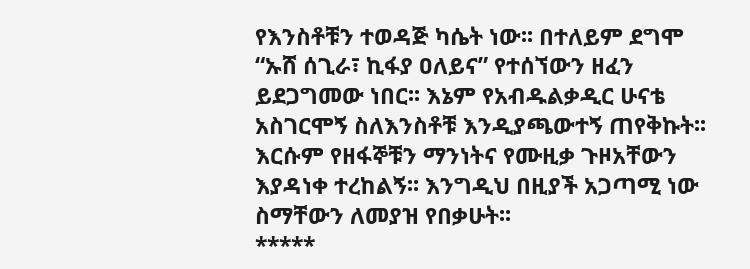የእንስቶቹን ተወዳጅ ካሴት ነው፡፡ በተለይም ደግሞ “ኡሸ ሰጊራ፣ ኪፋያ ዐለይና” የተሰኘውን ዘፈን ይደጋግመው ነበር፡፡ እኔም የአብዱልቃዲር ሁናቴ አስገርሞኝ ስለእንስቶቹ እንዲያጫውተኝ ጠየቅኩት፡፡ እርሱም የዘፋኞቹን ማንነትና የሙዚቃ ጉዞአቸውን እያዳነቀ ተረከልኝ፡፡ እንግዲህ በዚያች አጋጣሚ ነው ስማቸውን ለመያዝ የበቃሁት፡፡
*****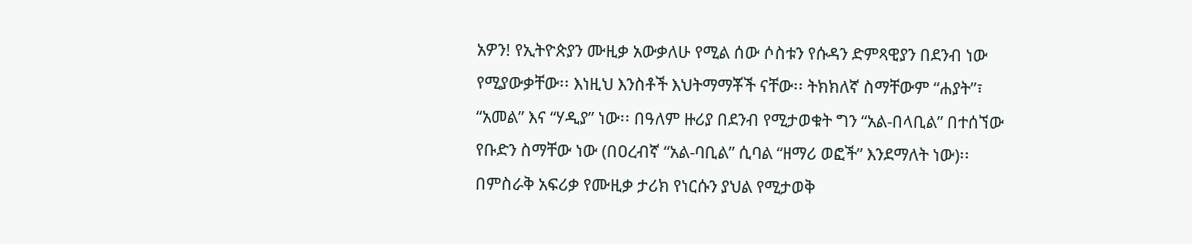አዎን! የኢትዮጵያን ሙዚቃ አውቃለሁ የሚል ሰው ሶስቱን የሱዳን ድምጻዊያን በደንብ ነው የሚያውቃቸው፡፡ እነዚህ እንስቶች እህትማማቾች ናቸው፡፡ ትክክለኛ ስማቸውም “ሐያት”፣ “አመል” እና “ሃዲያ” ነው፡፡ በዓለም ዙሪያ በደንብ የሚታወቁት ግን “አል-በላቢል” በተሰኘው የቡድን ስማቸው ነው (በዐረብኛ “አል-ባቢል” ሲባል “ዘማሪ ወፎች” እንደማለት ነው)፡፡ በምስራቅ አፍሪቃ የሙዚቃ ታሪክ የነርሱን ያህል የሚታወቅ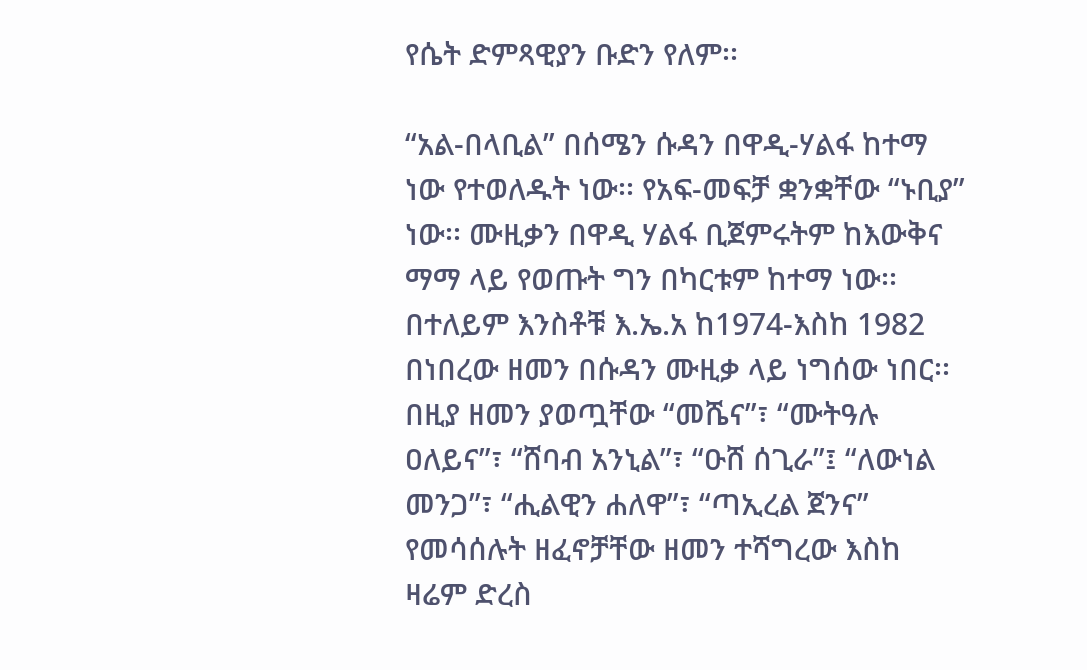የሴት ድምጻዊያን ቡድን የለም፡፡

“አል-በላቢል” በሰሜን ሱዳን በዋዲ-ሃልፋ ከተማ ነው የተወለዱት ነው፡፡ የአፍ-መፍቻ ቋንቋቸው “ኑቢያ” ነው፡፡ ሙዚቃን በዋዲ ሃልፋ ቢጀምሩትም ከእውቅና ማማ ላይ የወጡት ግን በካርቱም ከተማ ነው፡፡ በተለይም እንስቶቹ እ.ኤ.አ ከ1974-እስከ 1982 በነበረው ዘመን በሱዳን ሙዚቃ ላይ ነግሰው ነበር፡፡ በዚያ ዘመን ያወጧቸው “መሼና”፣ “ሙትዓሉ ዐለይና”፣ “ሸባብ አንኒል”፣ “ዑሸ ሰጊራ”፤ “ለውነል መንጋ”፣ “ሒልዊን ሐለዋ”፣ “ጣኢረል ጀንና” የመሳሰሉት ዘፈኖቻቸው ዘመን ተሻግረው እስከ ዛሬም ድረስ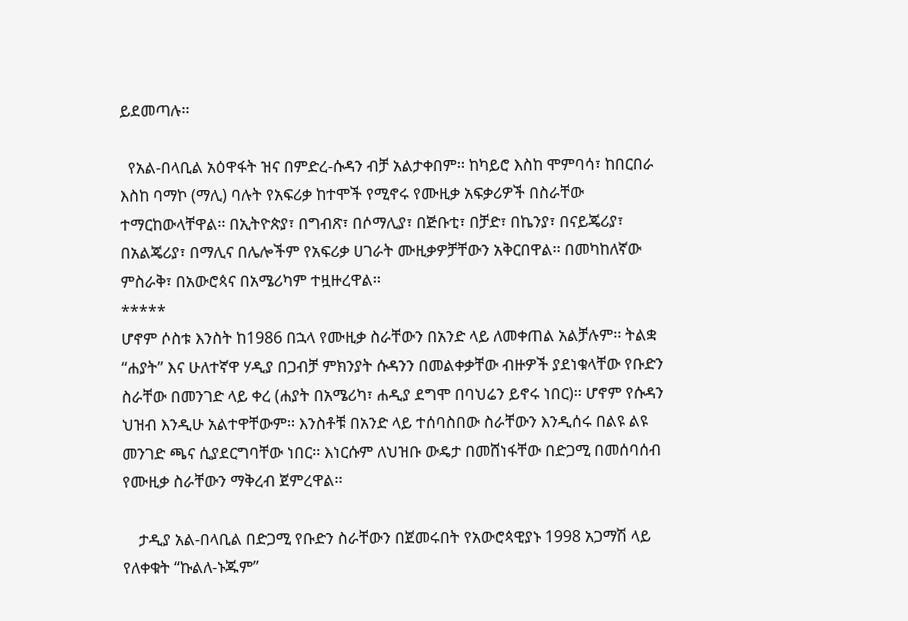ይደመጣሉ፡፡

  የአል-በላቢል አዕዋፋት ዝና በምድረ-ሱዳን ብቻ አልታቀበም፡፡ ከካይሮ እስከ ሞምባሳ፣ ከበርበራ እስከ ባማኮ (ማሊ) ባሉት የአፍሪቃ ከተሞች የሚኖሩ የሙዚቃ አፍቃሪዎች በስራቸው ተማርከውላቸዋል፡፡ በኢትዮጵያ፣ በግብጽ፣ በሶማሊያ፣ በጅቡቲ፣ በቻድ፣ በኬንያ፣ በናይጄሪያ፣ በአልጄሪያ፣ በማሊና በሌሎችም የአፍሪቃ ሀገራት ሙዚቃዎቻቸውን አቅርበዋል፡፡ በመካከለኛው ምስራቅ፣ በአውሮጳና በአሜሪካም ተዟዙረዋል፡፡
*****
ሆኖም ሶስቱ እንስት ከ1986 በኋላ የሙዚቃ ስራቸውን በአንድ ላይ ለመቀጠል አልቻሉም፡፡ ትልቋ “ሐያት” እና ሁለተኛዋ ሃዲያ በጋብቻ ምክንያት ሱዳንን በመልቀቃቸው ብዙዎች ያደነቁላቸው የቡድን ስራቸው በመንገድ ላይ ቀረ (ሐያት በአሜሪካ፣ ሐዲያ ደግሞ በባህሬን ይኖሩ ነበር)፡፡ ሆኖም የሱዳን ህዝብ እንዲሁ አልተዋቸውም፡፡ እንስቶቹ በአንድ ላይ ተሰባስበው ስራቸውን እንዲሰሩ በልዩ ልዩ መንገድ ጫና ሲያደርግባቸው ነበር፡፡ እነርሱም ለህዝቡ ውዴታ በመሸነፋቸው በድጋሚ በመሰባሰብ የሙዚቃ ስራቸውን ማቅረብ ጀምረዋል፡፡

    ታዲያ አል-በላቢል በድጋሚ የቡድን ስራቸውን በጀመሩበት የአውሮጳዊያኑ 1998 አጋማሽ ላይ የለቀቁት “ኩልለ-ኑጁም”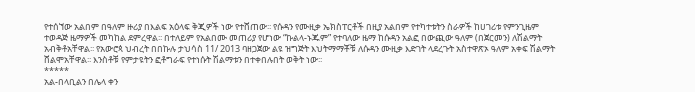የተሰኘው አልበም በዓለም ዙሪያ በእልፍ አዕላፍ ቅጂዎች ነው የተሸጠው፡፡ የሱዳን የሙዚቃ ኤክስፐርቶች በዚያ አልበም የተካተቱትን ስራዎች ከሀገሪቱ የምንጊዜም ተወዳጅ ዜማዎች መካከል ደምረዋል፡፡ በተለይም የአልበሙ መጠሪያ የሆነው “ኩልላ-ኑጁም” የተባለው ዜማ ከሱዳን አልፎ በውጪው ዓለም (በጀርመን) ለሽልማት አብቅቶአቸዋል፡፡ የአውሮጳ ህብረት በበኩሉ ታህሳስ 11/ 2013 ባዘጋጀው ልዩ ዝግጅት እህትማማቾቹ ለሱዳን ሙዚቃ እድገት ላደረጉት አስተዋጽኦ ዓለም አቀፍ ሽልማት ሸልሞአቸዋል፡፡ እንስቶቹ የምታዩትን ፎቶግራፍ የተነሱት ሽልማቱን በተቀበሉበት ወቅት ነው፡፡
*****
አል-በላቢልን በሌላ ቀን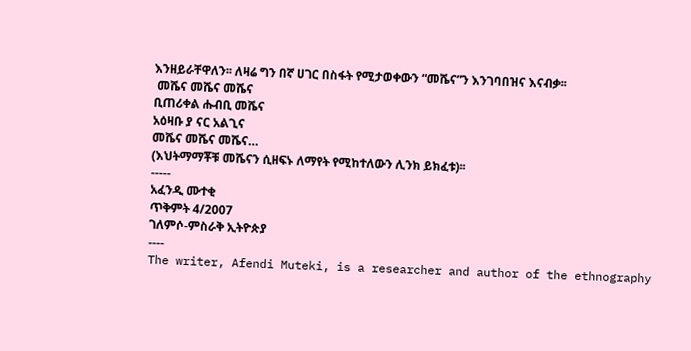እንዘይራቸዋለን፡፡ ለዛሬ ግን በኛ ሀገር በስፋት የሚታወቀውን “መሼና”ን እንገባበዝና እናብቃ፡፡
 መሼና መሼና መሼና
ቢጠሪቀል ሑብቢ መሼና
አዕዛቡ ያ ናር አልጊና
መሼና መሼና መሼና…
(እህትማማቾቹ መሼናን ሲዘፍኑ ለማየት የሚከተለውን ሊንክ ይክፈቱ)፡፡
-----
አፈንዲ ሙተቂ
ጥቅምት 4/2007
ገለምሶ-ምስራቅ ኢትዮጵያ
----
The writer, Afendi Muteki, is a researcher and author of the ethnography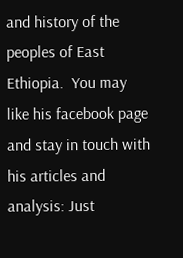and history of the peoples of East Ethiopia.  You may like his facebook page and stay in touch with his articles and analysis: Just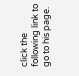click the following link to go to his page.